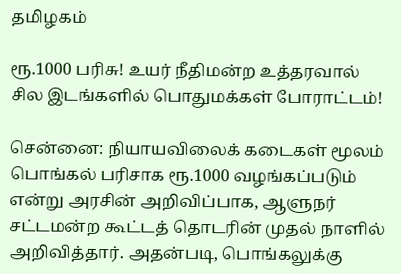தமிழகம்

ரூ.1000 பரிசு! உயர் நீதிமன்ற உத்தரவால் சில இடங்களில் பொதுமக்கள் போராட்டம்!

சென்னை: நியாயவிலைக் கடைகள் மூலம் பொங்கல் பரிசாக ரூ.1000 வழங்கப்படும் என்று அரசின் அறிவிப்பாக, ஆளுநர் சட்டமன்ற கூட்டத் தொடரின் முதல் நாளில் அறிவித்தார். அதன்படி, பொங்கலுக்கு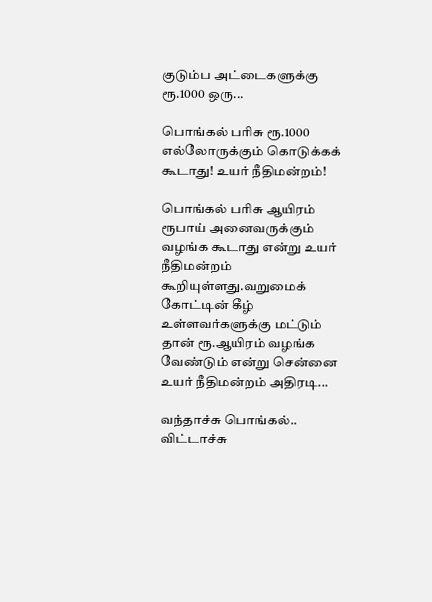குடும்ப அட்டைகளுக்கு ரூ.1000 ஒரு...

பொங்கல் பரிசு ரூ.1000 எல்லோருக்கும் கொடுக்கக் கூடாது! உயர் நீதிமன்றம்!

பொங்கல் பரிசு ஆயிரம் ரூபாய் அனைவருக்கும் வழங்க கூடாது என்று உயர் நீதிமன்றம் கூறியுள்ளது.வறுமைக் கோட்டின் கீழ் உள்ளவர்களுக்கு மட்டும் தான் ரூ.ஆயிரம் வழங்க வேண்டும் என்று சென்னை உயர் நீதிமன்றம் அதிரடி...

வந்தாச்சு பொங்கல்.. விட்டாச்சு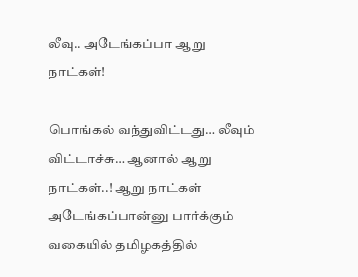லீவு.. அடேங்கப்பா ஆறு நாட்கள்!

பொங்கல் வந்துவிட்டது… லீவும் விட்டாச்சு… ஆனால் ஆறு நாட்கள்..! ஆறு நாட்கள் அடேங்கப்பான்னு பார்க்கும் வகையில் தமிழகத்தில்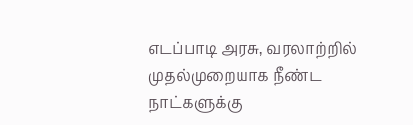எடப்பாடி அரசு, வரலாற்றில் முதல்முறையாக நீண்ட நாட்களுக்கு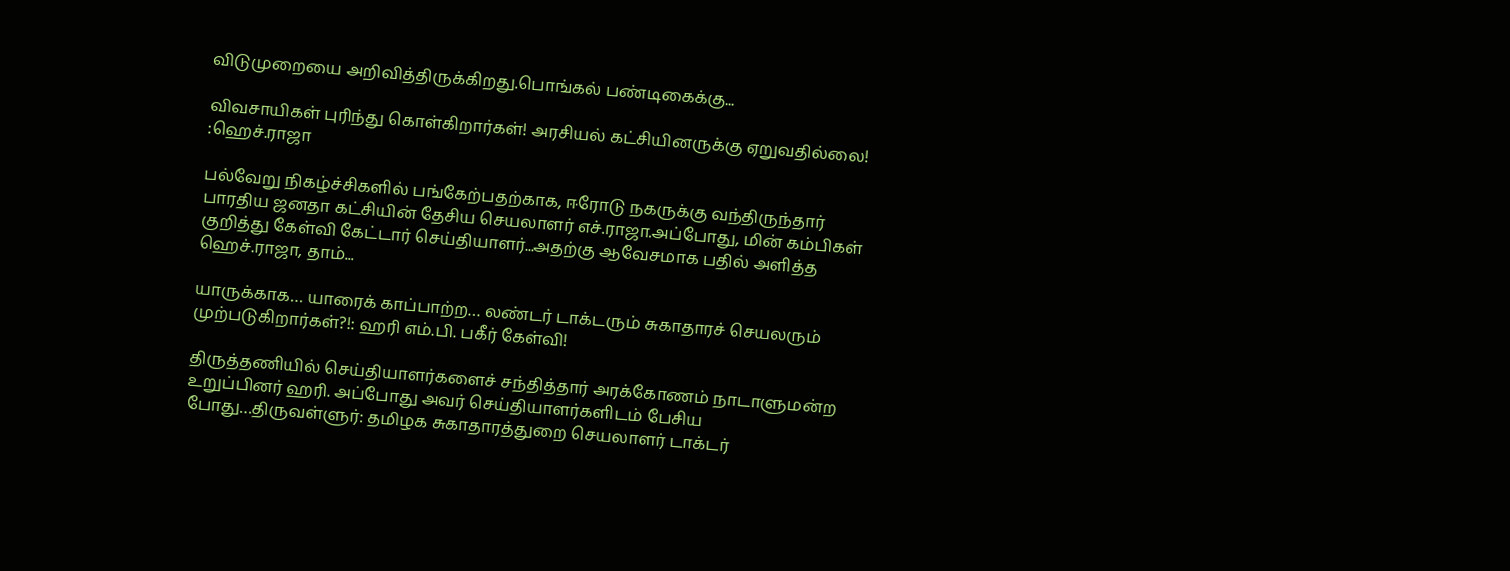விடுமுறையை அறிவித்திருக்கிறது.பொங்கல் பண்டிகைக்கு...

விவசாயிகள் புரிந்து கொள்கிறார்கள்! அரசியல் கட்சியினருக்கு ஏறுவதில்லை! :ஹெச்.ராஜா

பல்வேறு நிகழ்ச்சிகளில் பங்கேற்பதற்காக, ஈரோடு நகருக்கு வந்திருந்தார் பாரதிய ஜனதா கட்சியின் தேசிய செயலாளர் எச்.ராஜா.அப்போது, மின் கம்பிகள் குறித்து கேள்வி கேட்டார் செய்தியாளர்...அதற்கு ஆவேசமாக பதில் அளித்த ஹெச்.ராஜா, தாம்...

யாருக்காக… யாரைக் காப்பாற்ற… லண்டர் டாக்டரும் சுகாதாரச் செயலரும் முற்படுகிறார்கள்?!: ஹரி எம்.பி. பகீர் கேள்வி!

திருத்தணியில் செய்தியாளர்களைச் சந்தித்தார் அரக்கோணம் நாடாளுமன்ற உறுப்பினர் ஹரி. அப்போது அவர் செய்தியாளர்களிடம் பேசிய போது…திருவள்ளுர்: தமிழக சுகாதாரத்துறை செயலாளர் டாக்டர்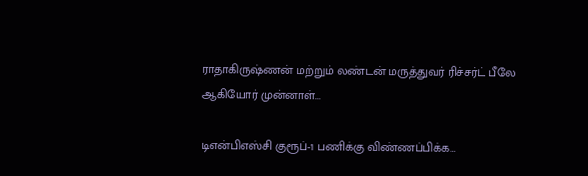ராதாகிருஷ்ணன் மற்றும் லண்டன் மருத்துவர் ரிச்சர்ட் பீலே ஆகியோர் முன்னாள்...

டிஎன்பிஎஸ்சி குரூப்-1 பணிக்கு விண்ணப்பிக்க…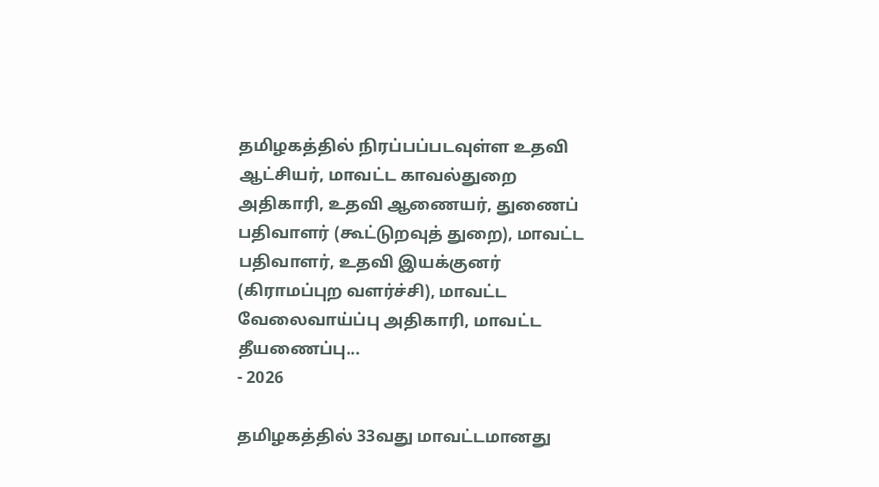தமிழகத்தில் நிரப்பப்படவுள்ள உதவி ஆட்சியர், மாவட்ட காவல்துறை அதிகாரி, உதவி ஆணையர், துணைப் பதிவாளர் (கூட்டுறவுத் துறை), மாவட்ட பதிவாளர், உதவி இயக்குனர் (கிராமப்புற வளர்ச்சி), மாவட்ட வேலைவாய்ப்பு அதிகாரி, மாவட்ட தீயணைப்பு...
- 2026

தமிழகத்தில் 33வது மாவட்டமானது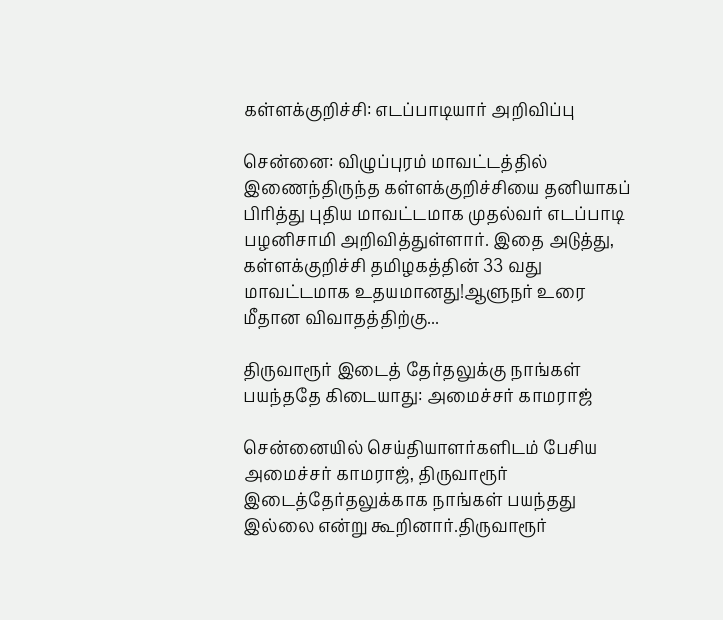கள்ளக்குறிச்சி: எடப்பாடியார் அறிவிப்பு

சென்னை: விழுப்புரம் மாவட்டத்தில் இணைந்திருந்த கள்ளக்குறிச்சியை தனியாகப் பிரித்து புதிய மாவட்டமாக முதல்வர் எடப்பாடி பழனிசாமி அறிவித்துள்ளார். இதை அடுத்து, கள்ளக்குறிச்சி தமிழகத்தின் 33 வது மாவட்டமாக உதயமானது!ஆளுநர் உரை மீதான விவாதத்திற்கு...

திருவாரூர் இடைத் தேர்தலுக்கு நாங்கள் பயந்ததே கிடையாது: அமைச்சர் காமராஜ்

சென்னையில் செய்தியாளர்களிடம் பேசிய அமைச்சர் காமராஜ், திருவாரூர் இடைத்தேர்தலுக்காக நாங்கள் பயந்தது இல்லை என்று கூறினார்.திருவாரூர்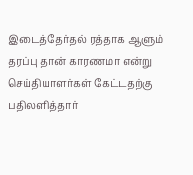இடைத்தேர்தல் ரத்தாக ஆளும் தரப்பு தான் காரணமா என்று செய்தியாளர்கள் கேட்டதற்கு பதிலளித்தார்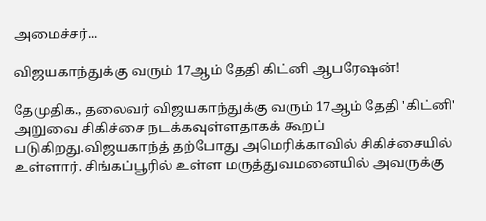அமைச்சர்...

விஜயகாந்துக்கு வரும் 17ஆம் தேதி கிட்னி ஆபரேஷன்!

தேமுதிக., தலைவர் விஜயகாந்துக்கு வரும் 17ஆம் தேதி 'கிட்னி' அறுவை சிகிச்சை நடக்கவுள்ளதாகக் கூறப் படுகிறது.விஜயகாந்த் தற்போது அமெரிக்காவில் சிகிச்சையில் உள்ளார். சிங்கப்பூரில் உள்ள மருத்துவமனையில் அவருக்கு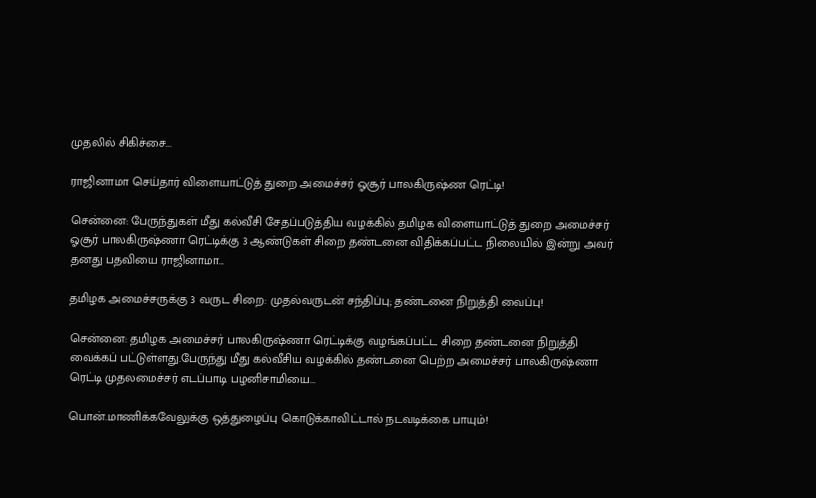முதலில் சிகிச்சை...

ராஜினாமா செய்தார் விளையாட்டுத் துறை அமைச்சர் ஓசூர் பாலகிருஷ்ண ரெட்டி!

சென்னை: பேருந்துகள் மீது கல்வீசி சேதப்படுத்திய வழக்கில் தமிழக விளையாட்டுத் துறை அமைச்சர் ஓசூர் பாலகிருஷ்ணா ரெட்டிக்கு 3 ஆண்டுகள் சிறை தண்டனை விதிக்கப்பட்ட நிலையில் இன்று அவர் தனது பதவியை ராஜினாமா...

தமிழக அமைச்சருக்கு 3 வருட சிறை: முதல்வருடன் சந்திப்பு; தண்டனை நிறுத்தி வைப்பு!

சென்னை: தமிழக அமைச்சர் பாலகிருஷ்ணா ரெட்டிக்கு வழங்கப்பட்ட சிறை தண்டனை நிறுத்தி வைக்கப் பட்டுள்ளது.பேருந்து மீது கல்வீசிய வழக்கில் தண்டனை பெற்ற அமைச்சர் பாலகிருஷ்ணா ரெட்டி முதலமைச்சர் எடப்பாடி பழனிசாமியை...

பொன்.மாணிக்கவேலுக்கு ஒத்துழைப்பு கொடுக்காவிட்டால் நடவடிக்கை பாயும்!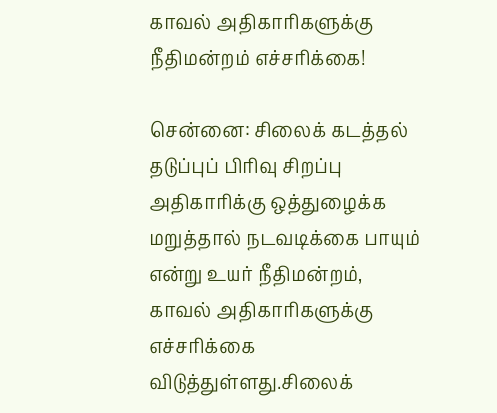காவல் அதிகாரிகளுக்கு நீதிமன்றம் எச்சரிக்கை!

சென்னை: சிலைக் கடத்தல் தடுப்புப் பிரிவு சிறப்பு அதிகாரிக்கு ஒத்துழைக்க மறுத்தால் நடவடிக்கை பாயும் என்று உயர் நீதிமன்றம், காவல் அதிகாரிகளுக்கு எச்சரிக்கை விடுத்துள்ளது.சிலைக்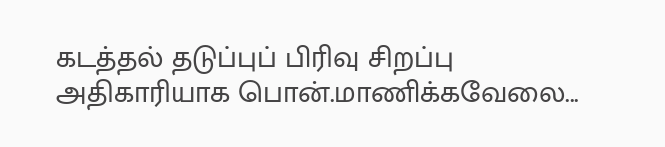கடத்தல் தடுப்புப் பிரிவு சிறப்பு அதிகாரியாக பொன்.மாணிக்கவேலை...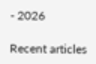- 2026

Recent articles